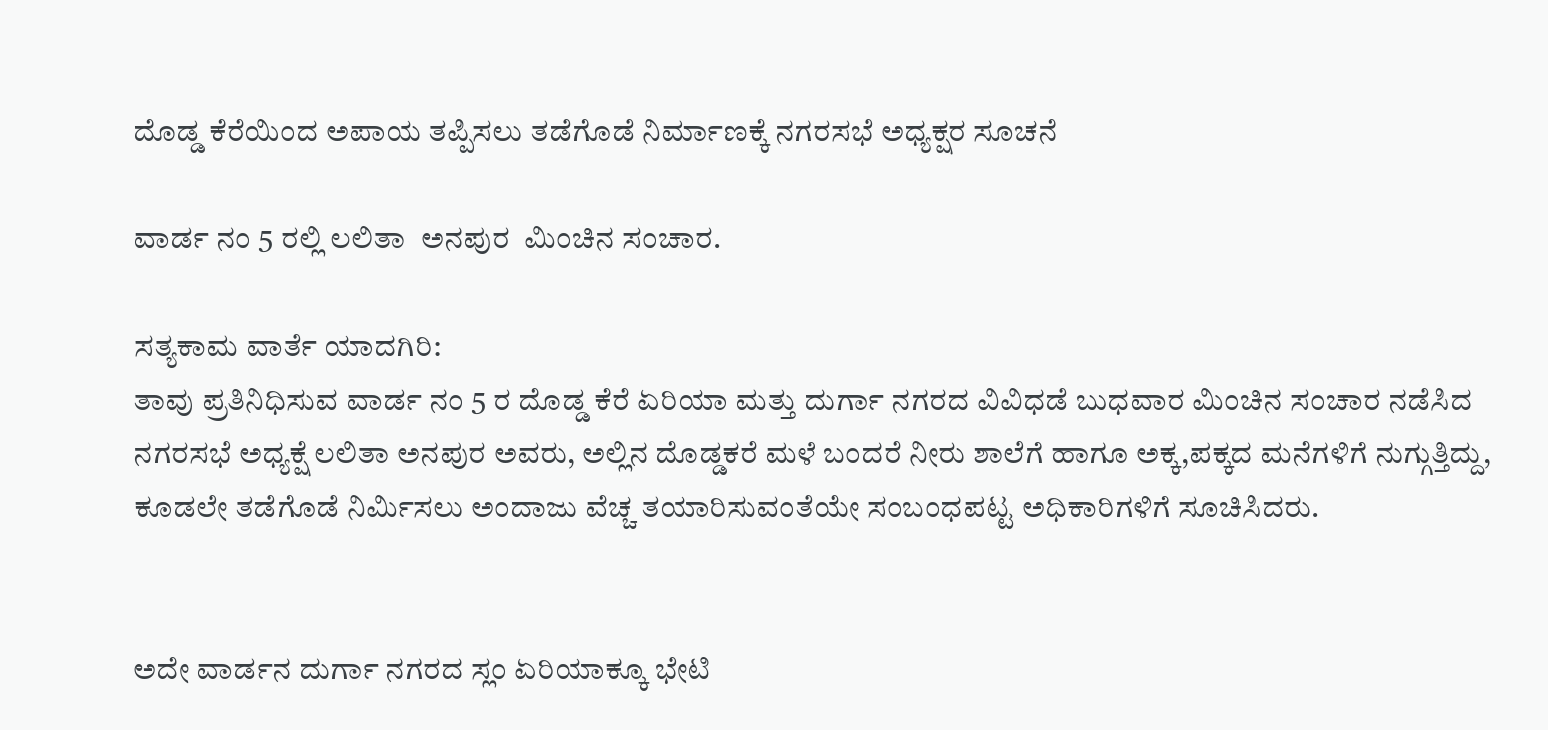ದೊಡ್ಡ ಕೆರೆಯಿಂದ ಅಪಾಯ ತಪ್ಪಿಸಲು ತಡೆಗೊಡೆ ನಿರ್ಮಾಣಕ್ಕೆ ನಗರಸಭೆ ಅಧ್ಯಕ್ಷರ ಸೂಚನೆ

ವಾರ್ಡ ನಂ 5 ರಲ್ಲಿ ಲಲಿತಾ  ಅನಪುರ  ಮಿಂಚಿನ ಸಂಚಾರ.

ಸತ್ಯಕಾಮ ವಾರ್ತೆ ಯಾದಗಿರಿ:
ತಾವು ಪ್ರತಿನಿಧಿಸುವ ವಾರ್ಡ ನಂ 5 ರ ದೊಡ್ಡ ಕೆರೆ ಏರಿಯಾ ಮತ್ತು ದುರ್ಗಾ ನಗರದ ವಿವಿಧಡೆ ಬುಧವಾರ ಮಿಂಚಿನ ಸಂಚಾರ ನಡೆಸಿದ ನಗರಸಭೆ ಅಧ್ಯಕ್ಷೆ ಲಲಿತಾ ಅನಪುರ ಅವರು, ಅಲ್ಲಿನ ದೊಡ್ಡಕರೆ ಮಳೆ ಬಂದರೆ ನೀರು ಶಾಲೆಗೆ ಹಾಗೂ ಅಕ್ಕ,ಪಕ್ಕದ ಮನೆಗಳಿಗೆ ನುಗ್ಗುತ್ತಿದ್ದು, ಕೂಡಲೇ ತಡೆಗೊಡೆ ನಿರ್ಮಿಸಲು ಅಂದಾಜು ವೆಚ್ಚ ತಯಾರಿಸುವಂತೆಯೇ ಸಂಬಂಧಪಟ್ಟ ಅಧಿಕಾರಿಗಳಿಗೆ ಸೂಚಿಸಿದರು.


ಅದೇ ವಾರ್ಡನ ದುರ್ಗಾ ನಗರದ ಸ್ಲಂ ಏರಿಯಾಕ್ಕೂ ಭೇಟಿ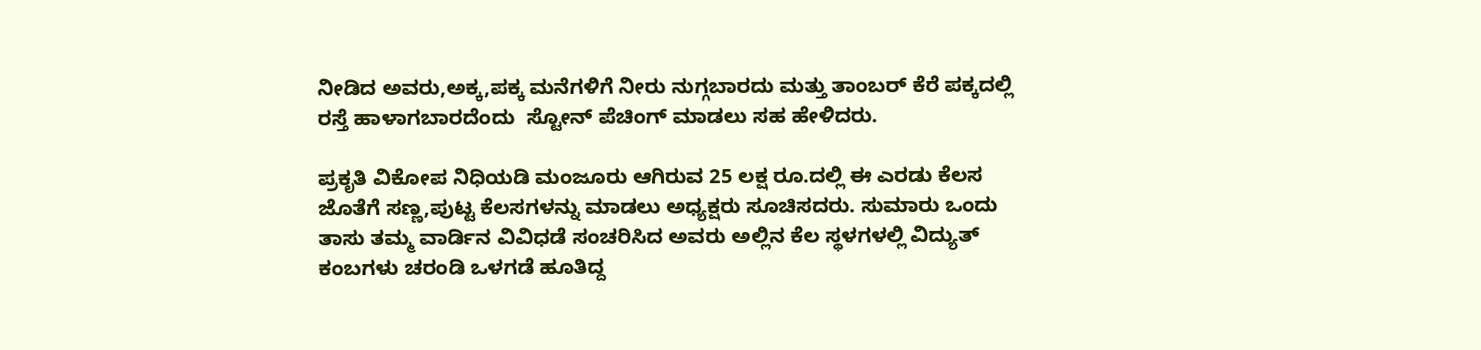ನೀಡಿದ ಅವರು,ಅಕ್ಕ,ಪಕ್ಕ ಮನೆಗಳಿಗೆ ನೀರು ನುಗ್ಗಬಾರದು ಮತ್ತು ತಾಂಬರ್ ಕೆರೆ ಪಕ್ಕದಲ್ಲಿ ರಸ್ತೆ ಹಾಳಾಗಬಾರದೆಂದು  ಸ್ಟೋನ್ ಪೆಚಿಂಗ್ ಮಾಡಲು ಸಹ ಹೇಳಿದರು.

ಪ್ರಕೃತಿ ವಿಕೋಪ ನಿಧಿಯಡಿ ಮಂಜೂರು ಆಗಿರುವ 25 ಲಕ್ಷ ರೂ.ದಲ್ಲಿ ಈ ಎರಡು ಕೆಲಸ ಜೊತೆಗೆ ಸಣ್ಣ,ಪುಟ್ಟ ಕೆಲಸಗಳನ್ನು ಮಾಡಲು ಅಧ್ಯಕ್ಷರು ಸೂಚಿಸದರು. ಸುಮಾರು ಒಂದು ತಾಸು ತಮ್ಮ ವಾರ್ಡಿನ ವಿವಿಧಡೆ ಸಂಚರಿಸಿದ ಅವರು ಅಲ್ಲಿನ ಕೆಲ ಸ್ಥಳಗಳಲ್ಲಿ ವಿದ್ಯುತ್ ಕಂಬಗಳು ಚರಂಡಿ ಒಳಗಡೆ ಹೂತಿದ್ದ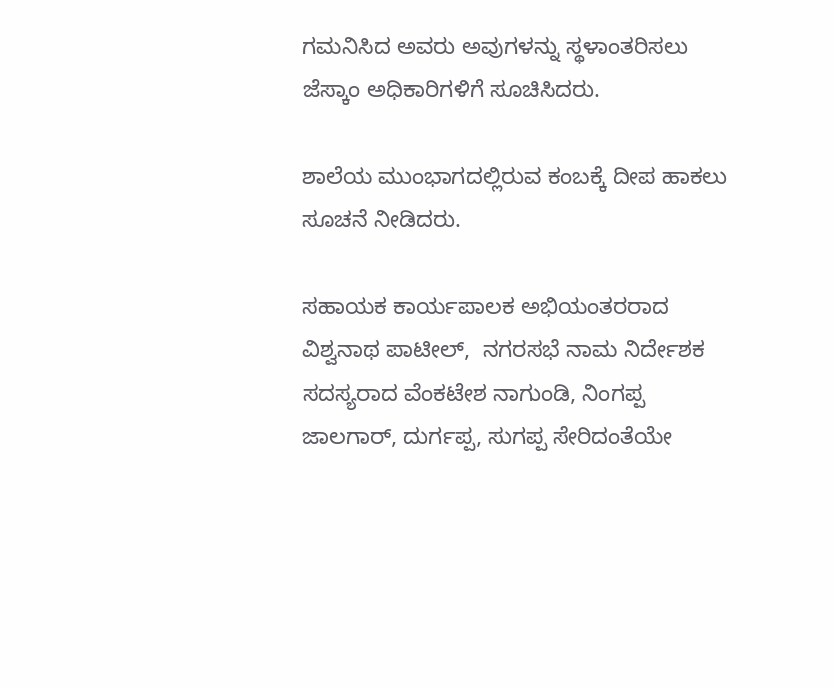ಗಮನಿಸಿದ ಅವರು ಅವುಗಳನ್ನು ಸ್ಥಳಾಂತರಿಸಲು ಜೆಸ್ಕಾಂ ಅಧಿಕಾರಿಗಳಿಗೆ ಸೂಚಿಸಿದರು.

ಶಾಲೆಯ ಮುಂಭಾಗದಲ್ಲಿರುವ ಕಂಬಕ್ಕೆ ದೀಪ ಹಾಕಲು ಸೂಚನೆ ನೀಡಿದರು.

ಸಹಾಯಕ ಕಾರ್ಯಪಾಲಕ ಅಭಿಯಂತರರಾದ ವಿಶ್ವನಾಥ ಪಾಟೀಲ್,  ನಗರಸಭೆ ನಾಮ ನಿರ್ದೇಶಕ ಸದಸ್ಯರಾದ ವೆಂಕಟೇಶ ನಾಗುಂಡಿ, ನಿಂಗಪ್ಪ ಜಾಲಗಾರ್, ದುರ್ಗಪ್ಪ, ಸುಗಪ್ಪ ಸೇರಿದಂತೆಯೇ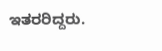ಇತರರಿದ್ದರು.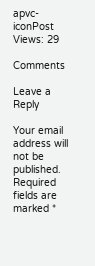apvc-iconPost Views: 29

Comments

Leave a Reply

Your email address will not be published. Required fields are marked *